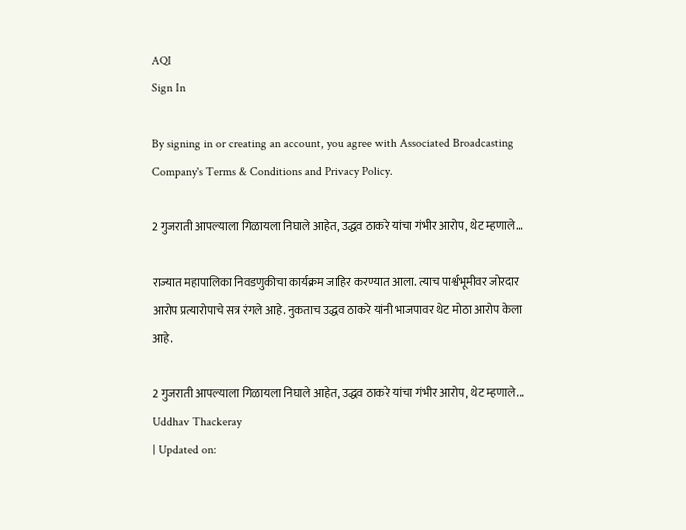AQI
Sign In

By signing in or creating an account, you agree with Associated Broadcasting Company's Terms & Conditions and Privacy Policy.

2 गुजराती आपल्याला गिळायला निघाले आहेत, उद्धव ठाकरे यांचा गंभीर आरोप, थेट म्हणाले…

राज्यात महापालिका निवडणुकीचा कार्यक्रम जाहिर करण्यात आला. त्याच पार्श्वभूमीवर जोरदार आरोप प्रत्यारोपाचे सत्र रंगले आहे. नुकताच उद्धव ठाकरे यांनी भाजपावर थेट मोठा आरोप केला आहे.

2 गुजराती आपल्याला गिळायला निघाले आहेत, उद्धव ठाकरे यांचा गंभीर आरोप, थेट म्हणाले...
Uddhav Thackeray
| Updated on: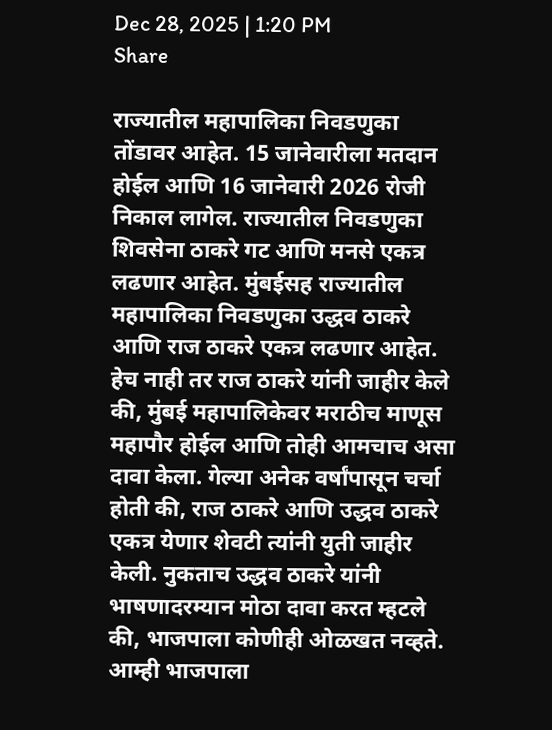Dec 28, 2025 | 1:20 PM
Share

राज्यातील महापालिका निवडणुका तोंडावर आहेत. 15 जानेवारीला मतदान होईल आणि 16 जानेवारी 2026 रोजी निकाल लागेल. राज्यातील निवडणुका शिवसेना ठाकरे गट आणि मनसे एकत्र लढणार आहेत. मुंबईसह राज्यातील महापालिका निवडणुका उद्धव ठाकरे आणि राज ठाकरे एकत्र लढणार आहेत. हेच नाही तर राज ठाकरे यांनी जाहीर केले की, मुंबई महापालिकेवर मराठीच माणूस महापौर होईल आणि तोही आमचाच असा दावा केला. गेल्या अनेक वर्षांपासून चर्चा होती की, राज ठाकरे आणि उद्धव ठाकरे एकत्र येणार शेवटी त्यांनी युती जाहीर केली. नुकताच उद्धव ठाकरे यांनी भाषणादरम्यान मोठा दावा करत म्हटले की, भाजपाला कोणीही ओळखत नव्हते. आम्ही भाजपाला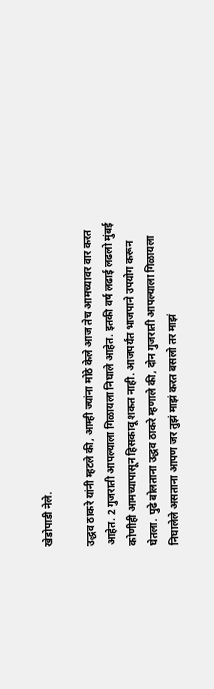खेडोपाडी नेले.

उद्धव ठाकरे यांनी म्हटले की, आम्ही ज्यांना मोठे केले आज तेच आमच्यावर वार करत आहेत. 2 गुजराती आपल्याला गिळायला निघाले आहेत. इतकी वर्ष लढाई लढलो मुंबई कोणीही आमच्यापासून हिसकावू शकत नाही. आजपर्यंत भाजपाने उपयोग करून घेतला. पुढे बोलताना उद्धव ठाकरे म्हणाले की, दोन गुजराती आपल्याला गिळायला निघालेले असताना आपण जर तुझं माझं करत बसलो तर माझं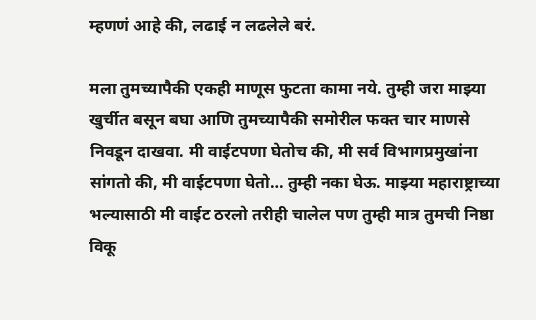म्हणणं आहे की, लढाई न लढलेले बरं.

मला तुमच्यापैकी एकही माणूस फुटता कामा नये. तुम्ही जरा माझ्या खुर्चीत बसून बघा आणि तुमच्यापैकी समोरील फक्त चार माणसे निवडून दाखवा. मी वाईटपणा घेतोच की, मी सर्व विभागप्रमुखांना सांगतो की, मी वाईटपणा घेतो… तुम्ही नका घेऊ. माझ्या महाराष्ट्राच्या भल्यासाठी मी वाईट ठरलो तरीही चालेल पण तुम्ही मात्र तुमची निष्ठा विकू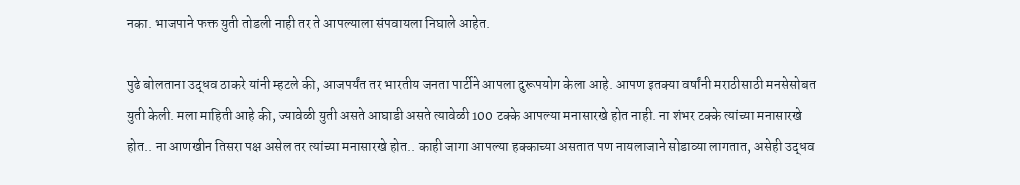नका. भाजपाने फक्त युती तोडली नाही तर ते आपल्याला संपवायला निघाले आहेत.

पुढे बोलताना उद्धव ठाकरे यांनी म्हटले की, आजपर्यंत तर भारतीय जनता पार्टीने आपला दुरूपयोग केला आहे. आपण इतक्या वर्षांनी मराठीसाठी मनसेसोबत युती केली. मला माहिती आहे की, ज्यावेळी युती असते आघाडी असते त्यावेळी 100 टक्के आपल्या मनासारखे होत नाही. ना शंभर टक्के त्यांच्या मनासारखे होत.. ना आणखीन तिसरा पक्ष असेल तर त्यांच्या मनासारखे होत.. काही जागा आपल्या हक्काच्या असतात पण नायलाजाने सोडाव्या लागतात, असेही उद्धव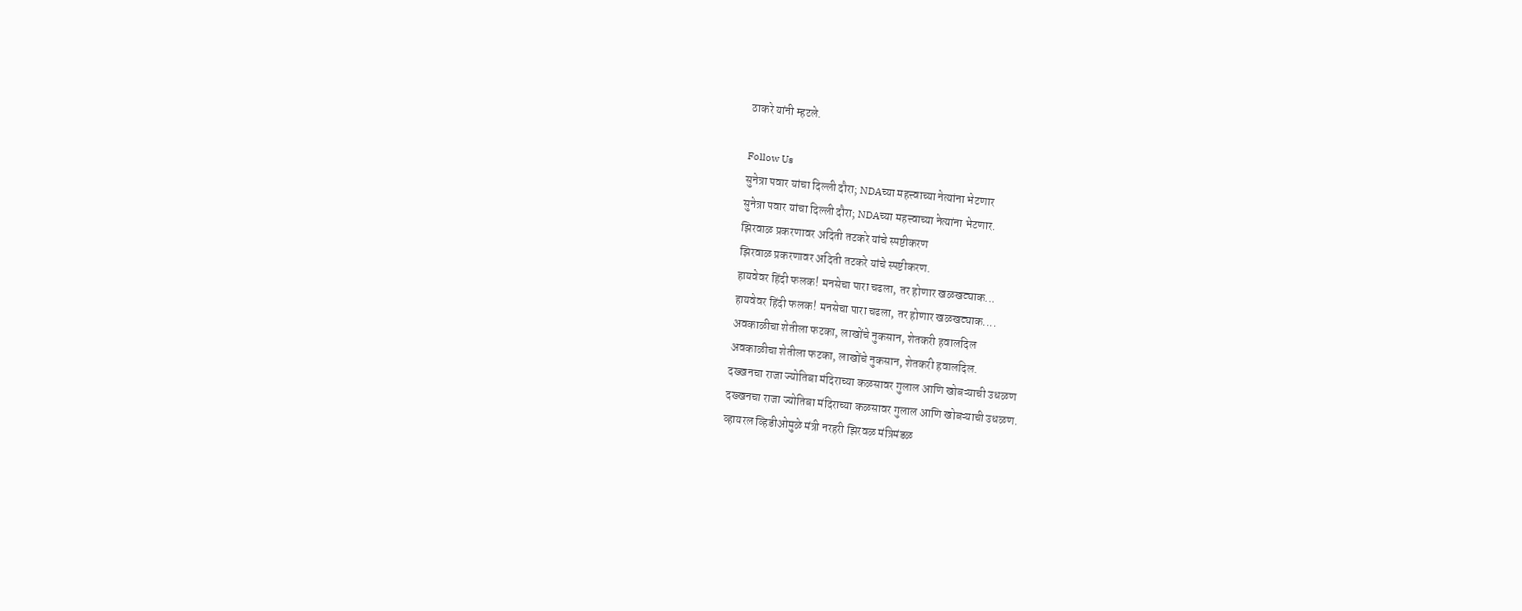ठाकरे यांनी म्हटले.

Follow Us
सुनेत्रा पवार यांचा दिल्ली दौरा; NDAच्या महत्त्वाच्या नेत्यांना भेटणार
सुनेत्रा पवार यांचा दिल्ली दौरा; NDAच्या महत्त्वाच्या नेत्यांना भेटणार.
झिरवाळ प्रकरणावर अदिती तटकरे यांचे स्पष्टीकरण
झिरवाळ प्रकरणावर अदिती तटकरे यांचे स्पष्टीकरण.
हायवेवर हिंदी फलक! मनसेचा पारा चढला, तर होणार खळखट्याक...
हायवेवर हिंदी फलक! मनसेचा पारा चढला, तर होणार खळखट्याक....
अवकाळीचा शेतीला फटका, लाखोंचे नुकसान, शेतकरी हवालदिल
अवकाळीचा शेतीला फटका, लाखोंचे नुकसान, शेतकरी हवालदिल.
दख्खनचा राजा ज्योतिबा मंदिराच्या कळसावर गुलाल आणि खोबऱ्याची उधळण
दख्खनचा राजा ज्योतिबा मंदिराच्या कळसावर गुलाल आणि खोबऱ्याची उधळण.
व्हायरल व्हिडीओमुळे मंत्री नरहरी झिरवळ मंत्रिमंडळ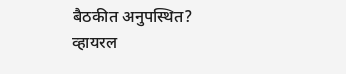बैठकीत अनुपस्थित?
व्हायरल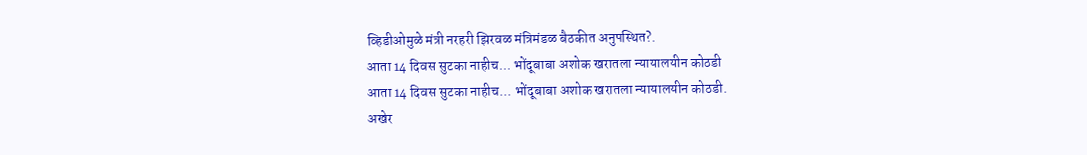व्हिडीओमुळे मंत्री नरहरी झिरवळ मंत्रिमंडळ बैठकीत अनुपस्थित?.
आता 14 दिवस सुटका नाहीच... भोंदूबाबा अशोक खरातला न्यायालयीन कोठडी
आता 14 दिवस सुटका नाहीच... भोंदूबाबा अशोक खरातला न्यायालयीन कोठडी.
अखेर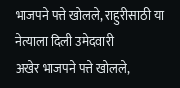भाजपने पत्ते खोलले, राहुरीसाठी या नेत्याला दिली उमेदवारी
अखेर भाजपने पत्ते खोलले,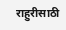राहुरीसाठी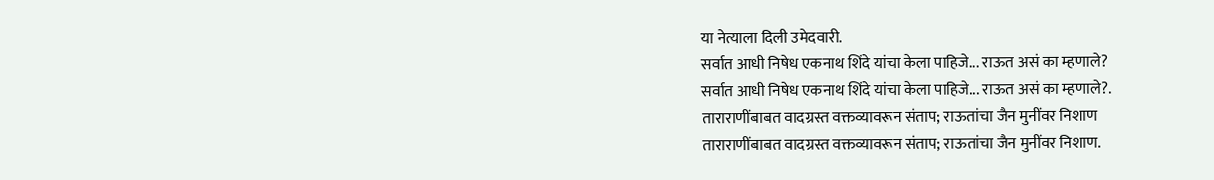या नेत्याला दिली उमेदवारी.
सर्वात आधी निषेध एकनाथ शिंदे यांचा केला पाहिजे... राऊत असं का म्हणाले?
सर्वात आधी निषेध एकनाथ शिंदे यांचा केला पाहिजे... राऊत असं का म्हणाले?.
ताराराणींबाबत वादग्रस्त वक्तव्यावरून संताप; राऊतांचा जैन मुनींवर निशाण
ताराराणींबाबत वादग्रस्त वक्तव्यावरून संताप; राऊतांचा जैन मुनींवर निशाण.